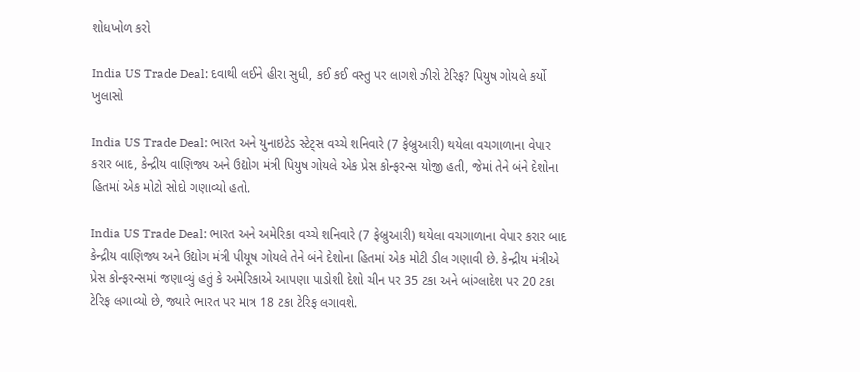શોધખોળ કરો

India US Trade Deal: દવાથી લઈને હીરા સુધી, કઈ કઈ વસ્તુ પર લાગશે ઝીરો ટેરિફ? પિયુષ ગોયલે કર્યો ખુલાસો

India US Trade Deal: ભારત અને યુનાઇટેડ સ્ટેટ્સ વચ્ચે શનિવારે (7 ફેબ્રુઆરી) થયેલા વચગાળાના વેપાર કરાર બાદ, કેન્દ્રીય વાણિજ્ય અને ઉદ્યોગ મંત્રી પિયુષ ગોયલે એક પ્રેસ કોન્ફરન્સ યોજી હતી, જેમાં તેને બંને દેશોના હિતમાં એક મોટો સોદો ગણાવ્યો હતો.

India US Trade Deal: ભારત અને અમેરિકા વચ્ચે શનિવારે (7 ફેબ્રુઆરી) થયેલા વચગાળાના વેપાર કરાર બાદ કેન્દ્રીય વાણિજ્ય અને ઉદ્યોગ મંત્રી પીયૂષ ગોયલે તેને બંને દેશોના હિતમાં એક મોટી ડીલ ગણાવી છે. કેન્દ્રીય મંત્રીએ પ્રેસ કોન્ફરન્સમાં જણાવ્યું હતું કે અમેરિકાએ આપણા પાડોશી દેશો ચીન પર 35 ટકા અને બાંગ્લાદેશ પર 20 ટકા ટેરિફ લગાવ્યો છે, જ્યારે ભારત પર માત્ર 18 ટકા ટેરિફ લગાવશે.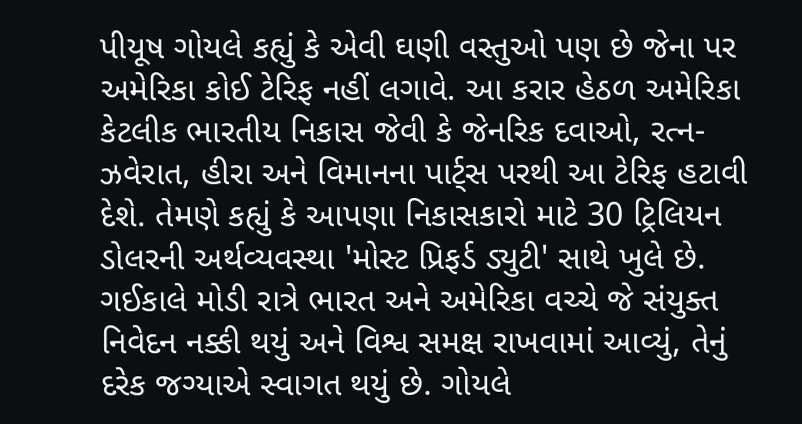પીયૂષ ગોયલે કહ્યું કે એવી ઘણી વસ્તુઓ પણ છે જેના પર અમેરિકા કોઈ ટેરિફ નહીં લગાવે. આ કરાર હેઠળ અમેરિકા કેટલીક ભારતીય નિકાસ જેવી કે જેનરિક દવાઓ, રત્ન-ઝવેરાત, હીરા અને વિમાનના પાર્ટ્સ પરથી આ ટેરિફ હટાવી દેશે. તેમણે કહ્યું કે આપણા નિકાસકારો માટે 30 ટ્રિલિયન ડોલરની અર્થવ્યવસ્થા 'મોસ્ટ પ્રિફર્ડ ડ્યુટી' સાથે ખુલે છે. ગઈકાલે મોડી રાત્રે ભારત અને અમેરિકા વચ્ચે જે સંયુક્ત નિવેદન નક્કી થયું અને વિશ્વ સમક્ષ રાખવામાં આવ્યું, તેનું દરેક જગ્યાએ સ્વાગત થયું છે. ગોયલે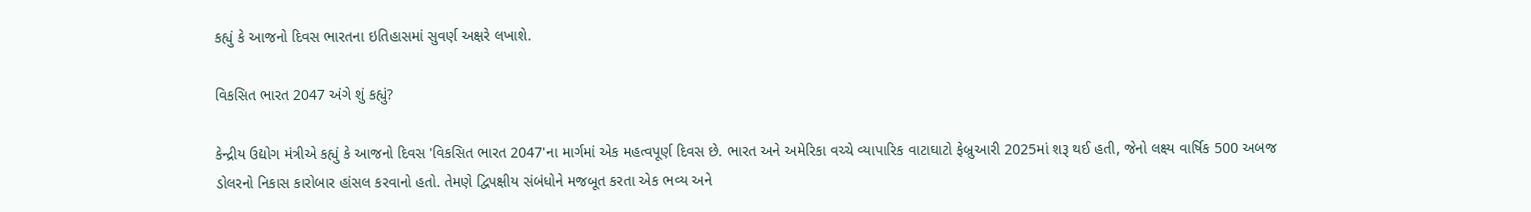કહ્યું કે આજનો દિવસ ભારતના ઇતિહાસમાં સુવર્ણ અક્ષરે લખાશે.

વિકસિત ભારત 2047 અંગે શું કહ્યું?

કેન્દ્રીય ઉદ્યોગ મંત્રીએ કહ્યું કે આજનો દિવસ 'વિકસિત ભારત 2047'ના માર્ગમાં એક મહત્વપૂર્ણ દિવસ છે. ભારત અને અમેરિકા વચ્ચે વ્યાપારિક વાટાઘાટો ફેબ્રુઆરી 2025માં શરૂ થઈ હતી, જેનો લક્ષ્ય વાર્ષિક 500 અબજ ડોલરનો નિકાસ કારોબાર હાંસલ કરવાનો હતો. તેમણે દ્વિપક્ષીય સંબંધોને મજબૂત કરતા એક ભવ્ય અને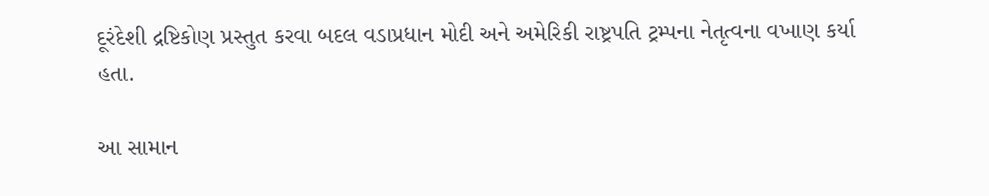દૂરંદેશી દ્રષ્ટિકોણ પ્રસ્તુત કરવા બદલ વડાપ્રધાન મોદી અને અમેરિકી રાષ્ટ્રપતિ ટ્રમ્પના નેતૃત્વના વખાણ કર્યા હતા.

આ સામાન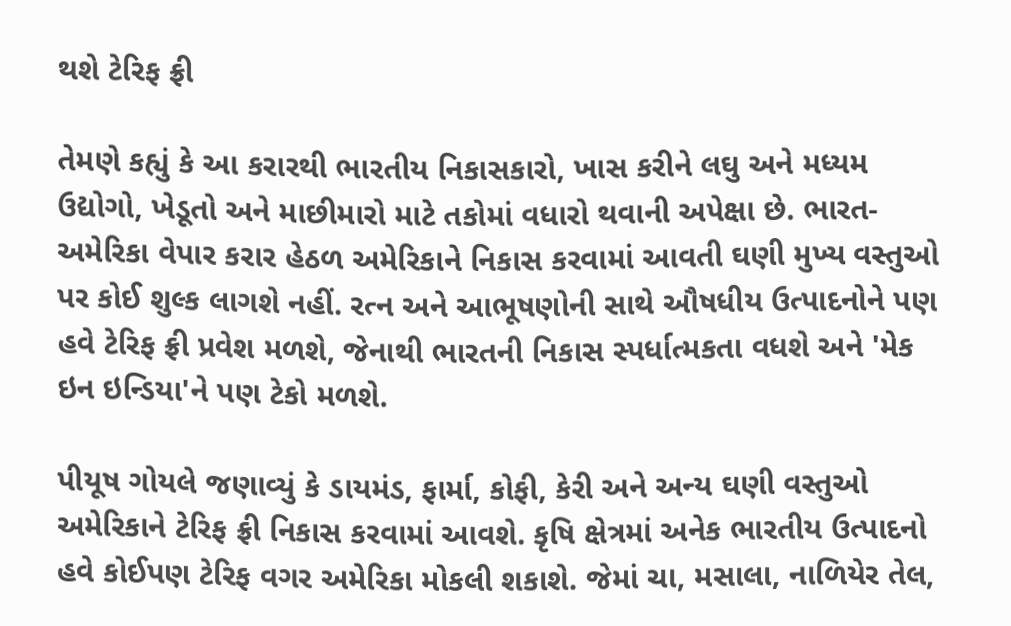થશે ટેરિફ ફ્રી

તેમણે કહ્યું કે આ કરારથી ભારતીય નિકાસકારો, ખાસ કરીને લઘુ અને મધ્યમ ઉદ્યોગો, ખેડૂતો અને માછીમારો માટે તકોમાં વધારો થવાની અપેક્ષા છે. ભારત-અમેરિકા વેપાર કરાર હેઠળ અમેરિકાને નિકાસ કરવામાં આવતી ઘણી મુખ્ય વસ્તુઓ પર કોઈ શુલ્ક લાગશે નહીં. રત્ન અને આભૂષણોની સાથે ઔષધીય ઉત્પાદનોને પણ હવે ટેરિફ ફ્રી પ્રવેશ મળશે, જેનાથી ભારતની નિકાસ સ્પર્ધાત્મકતા વધશે અને 'મેક ઇન ઇન્ડિયા'ને પણ ટેકો મળશે.

પીયૂષ ગોયલે જણાવ્યું કે ડાયમંડ, ફાર્મા, કોફી, કેરી અને અન્ય ઘણી વસ્તુઓ અમેરિકાને ટેરિફ ફ્રી નિકાસ કરવામાં આવશે. કૃષિ ક્ષેત્રમાં અનેક ભારતીય ઉત્પાદનો હવે કોઈપણ ટેરિફ વગર અમેરિકા મોકલી શકાશે. જેમાં ચા, મસાલા, નાળિયેર તેલ,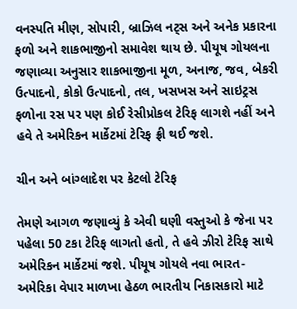વનસ્પતિ મીણ, સોપારી, બ્રાઝિલ નટ્સ અને અનેક પ્રકારના ફળો અને શાકભાજીનો સમાવેશ થાય છે. પીયૂષ ગોયલના જણાવ્યા અનુસાર શાકભાજીના મૂળ, અનાજ, જવ, બેકરી ઉત્પાદનો, કોકો ઉત્પાદનો, તલ, ખસખસ અને સાઇટ્રસ ફળોના રસ પર પણ કોઈ રેસીપ્રોકલ ટેરિફ લાગશે નહીં અને હવે તે અમેરિકન માર્કેટમાં ટેરિફ ફ્રી થઈ જશે.

ચીન અને બાંગ્લાદેશ પર કેટલો ટેરિફ

તેમણે આગળ જણાવ્યું કે એવી ઘણી વસ્તુઓ કે જેના પર પહેલા 50 ટકા ટેરિફ લાગતો હતો, તે હવે ઝીરો ટેરિફ સાથે અમેરિકન માર્કેટમાં જશે. પીયૂષ ગોયલે નવા ભારત-અમેરિકા વેપાર માળખા હેઠળ ભારતીય નિકાસકારો માટે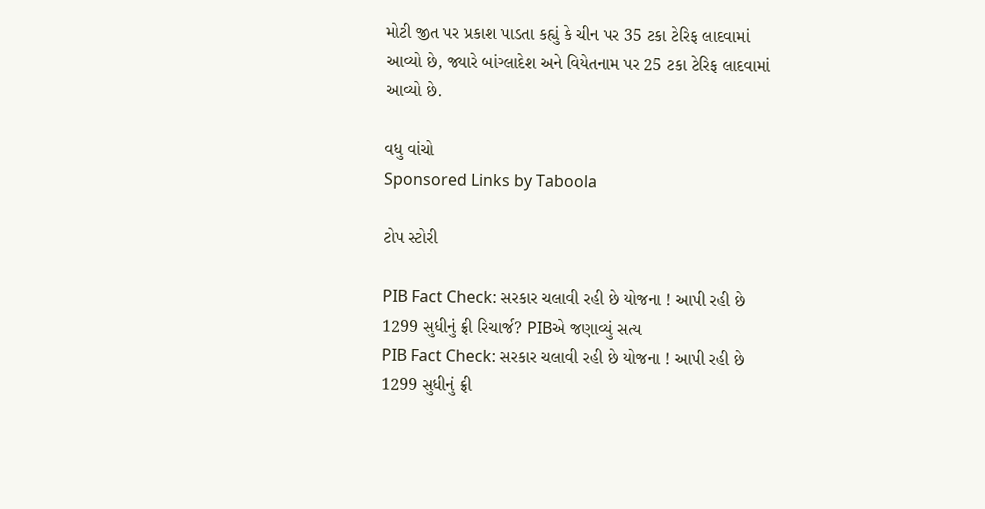મોટી જીત પર પ્રકાશ પાડતા કહ્યું કે ચીન પર 35 ટકા ટેરિફ લાદવામાં આવ્યો છે, જ્યારે બાંગ્લાદેશ અને વિયેતનામ પર 25 ટકા ટેરિફ લાદવામાં આવ્યો છે.

વધુ વાંચો
Sponsored Links by Taboola

ટોપ સ્ટોરી

PIB Fact Check: સરકાર ચલાવી રહી છે યોજના ! આપી રહી છે 1299 સુધીનું ફ્રી રિચાર્જ? PIBએ જણાવ્યું સત્ય
PIB Fact Check: સરકાર ચલાવી રહી છે યોજના ! આપી રહી છે 1299 સુધીનું ફ્રી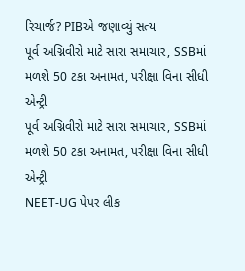રિચાર્જ? PIBએ જણાવ્યું સત્ય
પૂર્વ અગ્નિવીરો માટે સારા સમાચાર, SSBમાં મળશે 50 ટકા અનામત, પરીક્ષા વિના સીધી એન્ટ્રી
પૂર્વ અગ્નિવીરો માટે સારા સમાચાર, SSBમાં મળશે 50 ટકા અનામત, પરીક્ષા વિના સીધી એન્ટ્રી
NEET-UG પેપર લીક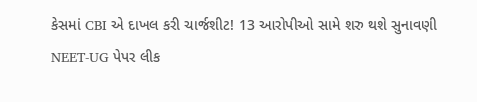કેસમાં CBI એ દાખલ કરી ચાર્જશીટ! 13 આરોપીઓ સામે શરુ થશે સુનાવણી
NEET-UG પેપર લીક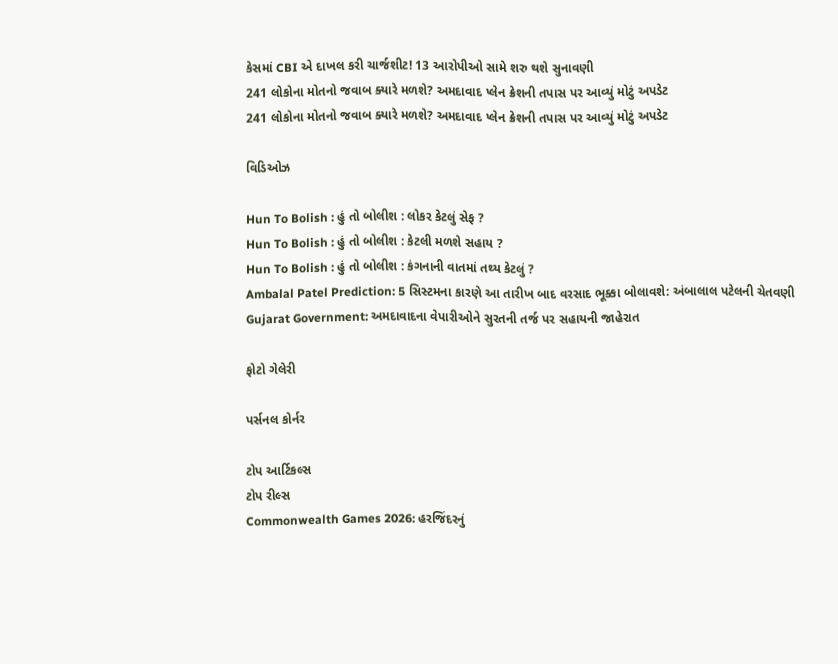કેસમાં CBI એ દાખલ કરી ચાર્જશીટ! 13 આરોપીઓ સામે શરુ થશે સુનાવણી
241 લોકોના મોતનો જવાબ ક્યારે મળશે? અમદાવાદ પ્લેન ક્રેશની તપાસ પર આવ્યું મોટું અપડેટ
241 લોકોના મોતનો જવાબ ક્યારે મળશે? અમદાવાદ પ્લેન ક્રેશની તપાસ પર આવ્યું મોટું અપડેટ

વિડિઓઝ

Hun To Bolish : હું તો બોલીશ : લોકર કેટલું સેફ ?
Hun To Bolish : હું તો બોલીશ : કેટલી મળશે સહાય ?
Hun To Bolish : હું તો બોલીશ : કંગનાની વાતમાં તથ્ય કેટલું ?
Ambalal Patel Prediction: 5 સિસ્ટમના કારણે આ તારીખ બાદ વરસાદ ભૂક્કા બોલાવશે: અંબાલાલ પટેલની ચેતવણી
Gujarat Government: અમદાવાદના વેપારીઓને સુરતની તર્જ પર સહાયની જાહેરાત

ફોટો ગેલેરી

પર્સનલ કોર્નર

ટોપ આર્ટિકલ્સ
ટોપ રીલ્સ
Commonwealth Games 2026: હરજિંદરનું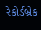રેકોર્ડબ્રેક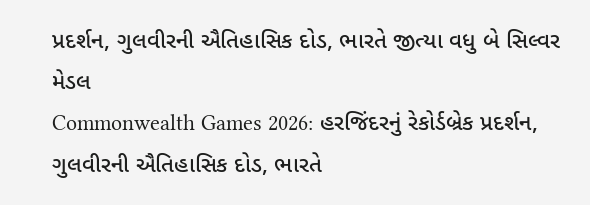પ્રદર્શન, ગુલવીરની ઐતિહાસિક દોડ, ભારતે જીત્યા વધુ બે સિલ્વર મેડલ
Commonwealth Games 2026: હરજિંદરનું રેકોર્ડબ્રેક પ્રદર્શન, ગુલવીરની ઐતિહાસિક દોડ, ભારતે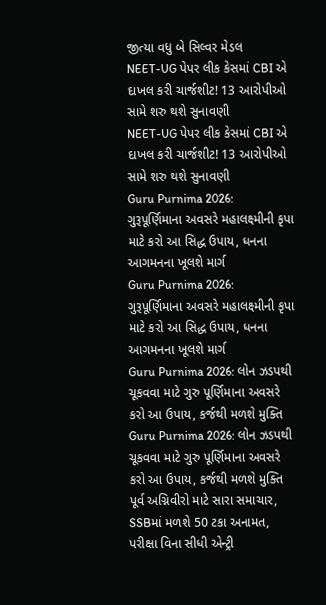જીત્યા વધુ બે સિલ્વર મેડલ
NEET-UG પેપર લીક કેસમાં CBI એ દાખલ કરી ચાર્જશીટ! 13 આરોપીઓ સામે શરુ થશે સુનાવણી
NEET-UG પેપર લીક કેસમાં CBI એ દાખલ કરી ચાર્જશીટ! 13 આરોપીઓ સામે શરુ થશે સુનાવણી
Guru Purnima 2026: ગુરૂપૂર્ણિમાના અવસરે મહાલક્ષ્મીની કૃપા માટે કરો આ સિદ્ધ ઉપાય, ધનના આગમનના ખૂલશે માર્ગ
Guru Purnima 2026: ગુરૂપૂર્ણિમાના અવસરે મહાલક્ષ્મીની કૃપા માટે કરો આ સિદ્ધ ઉપાય, ધનના આગમનના ખૂલશે માર્ગ
Guru Purnima 2026: લોન ઝડપથી ચૂકવવા માટે ગુરુ પૂર્ણિમાના અવસરે કરો આ ઉપાય, કર્જથી મળશે મુક્તિ
Guru Purnima 2026: લોન ઝડપથી ચૂકવવા માટે ગુરુ પૂર્ણિમાના અવસરે કરો આ ઉપાય, કર્જથી મળશે મુક્તિ
પૂર્વ અગ્નિવીરો માટે સારા સમાચાર, SSBમાં મળશે 50 ટકા અનામત, પરીક્ષા વિના સીધી એન્ટ્રી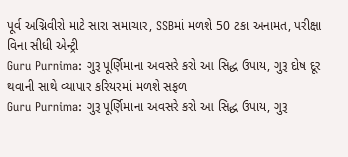પૂર્વ અગ્નિવીરો માટે સારા સમાચાર, SSBમાં મળશે 50 ટકા અનામત, પરીક્ષા વિના સીધી એન્ટ્રી
Guru Purnima: ગુરૂ પૂર્ણિમાના અવસરે કરો આ સિદ્ધ ઉપાય, ગુરૂ દોષ દૂર થવાની સાથે વ્યાપાર કરિયરમાં મળશે સફળ
Guru Purnima: ગુરૂ પૂર્ણિમાના અવસરે કરો આ સિદ્ધ ઉપાય, ગુરૂ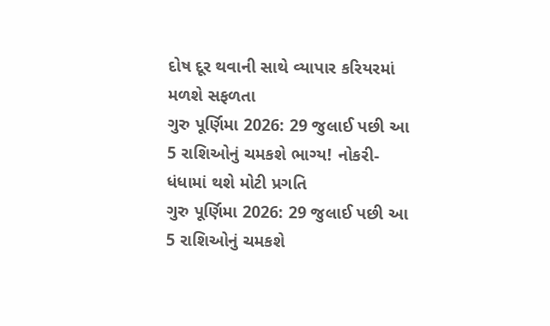દોષ દૂર થવાની સાથે વ્યાપાર કરિયરમાં મળશે સફળતા
ગુરુ પૂર્ણિમા 2026: 29 જુલાઈ પછી આ 5 રાશિઓનું ચમકશે ભાગ્ય! નોકરી-ધંધામાં થશે મોટી પ્રગતિ
ગુરુ પૂર્ણિમા 2026: 29 જુલાઈ પછી આ 5 રાશિઓનું ચમકશે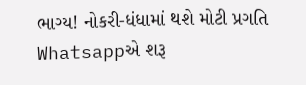ભાગ્ય! નોકરી-ધંધામાં થશે મોટી પ્રગતિ
Whatsappએ શરૂ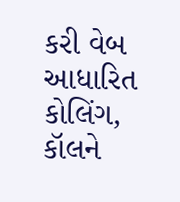કરી વેબ આધારિત કોલિંગ, કૉલને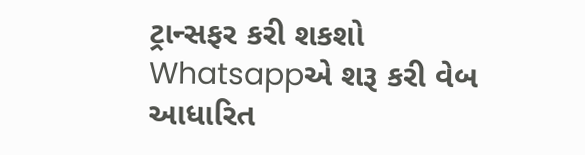ટ્રાન્સફર કરી શકશો
Whatsappએ શરૂ કરી વેબ આધારિત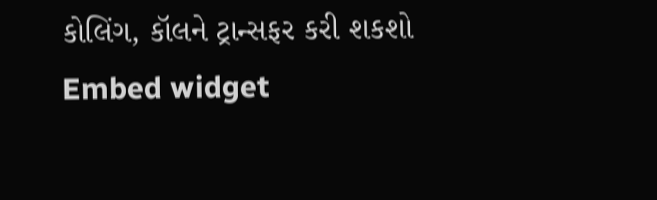કોલિંગ, કૉલને ટ્રાન્સફર કરી શકશો
Embed widget